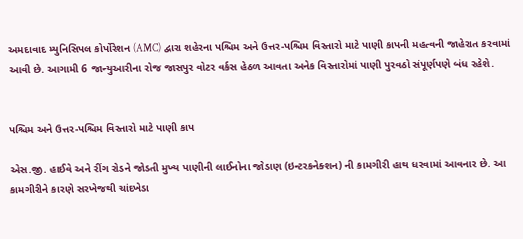અમદાવાદ મ્યુનિસિપલ કોર્પોરેશન (AMC) દ્વારા શહેરના પશ્ચિમ અને ઉત્તર-પશ્ચિમ વિસ્તારો માટે પાણી કાપની મહત્વની જાહેરાત કરવામાં આવી છે. આગામી 6 જાન્યુઆરીના રોજ જાસપુર વોટર વર્કસ હેઠળ આવતા અનેક વિસ્તારોમાં પાણી પુરવઠો સંપૂર્ણપણે બંધ રહેશે.


પશ્ચિમ અને ઉત્તર-પશ્ચિમ વિસ્તારો માટે પાણી કાપ

એસ.જી. હાઈવે અને રીંગ રોડને જોડતી મુખ્ય પાણીની લાઈનોના જોડાણ (ઇન્ટરકનેક્શન) ની કામગીરી હાથ ધરવામાં આવનાર છે. આ કામગીરીને કારણે સરખેજથી ચાંદખેડા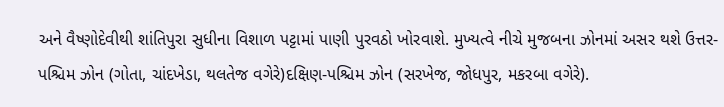અને વૈષ્ણોદેવીથી શાંતિપુરા સુધીના વિશાળ પટ્ટામાં પાણી પુરવઠો ખોરવાશે. મુખ્યત્વે નીચે મુજબના ઝોનમાં અસર થશે ઉત્તર-પશ્ચિમ ઝોન (ગોતા, ચાંદખેડા, થલતેજ વગેરે)દક્ષિણ-પશ્ચિમ ઝોન (સરખેજ, જોધપુર, મકરબા વગેરે).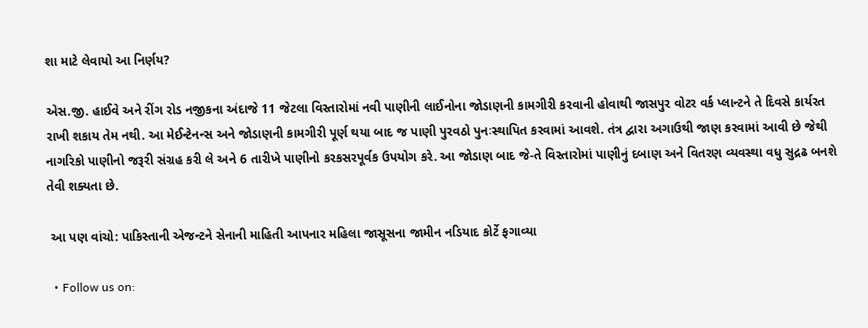શા માટે લેવાયો આ નિર્ણય?

એસ.જી. હાઈવે અને રીંગ રોડ નજીકના અંદાજે 11 જેટલા વિસ્તારોમાં નવી પાણીની લાઈનોના જોડાણની કામગીરી કરવાની હોવાથી જાસપુર વોટર વર્ક પ્લાન્ટને તે દિવસે કાર્યરત રાખી શકાય તેમ નથી. આ મેઈન્ટેનન્સ અને જોડાણની કામગીરી પૂર્ણ થયા બાદ જ પાણી પુરવઠો પુનઃસ્થાપિત કરવામાં આવશે. તંત્ર દ્વારા અગાઉથી જાણ કરવામાં આવી છે જેથી નાગરિકો પાણીનો જરૂરી સંગ્રહ કરી લે અને 6 તારીખે પાણીનો કરકસરપૂર્વક ઉપયોગ કરે. આ જોડાણ બાદ જે-તે વિસ્તારોમાં પાણીનું દબાણ અને વિતરણ વ્યવસ્થા વધુ સુદ્રઢ બનશે તેવી શક્યતા છે.

 આ પણ વાંચો: પાકિસ્તાની એજન્ટને સેનાની માહિતી આપનાર મહિલા જાસૂસના જામીન નડિયાદ કોર્ટે ફગાવ્યા

  • Follow us on: